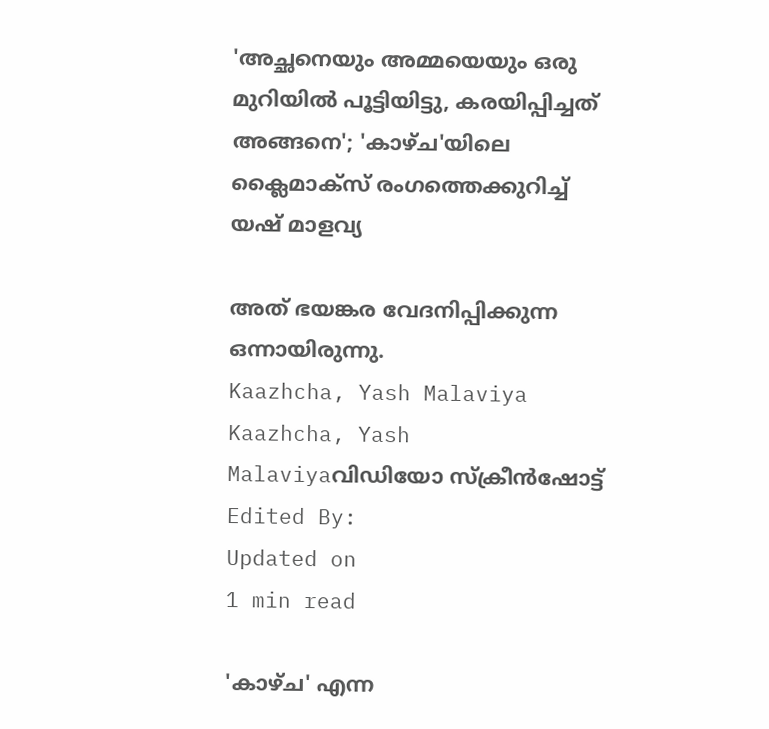'അച്ഛനെയും അമ്മയെയും ഒരു മുറിയിൽ പൂട്ടിയിട്ടു, കരയിപ്പിച്ചത് അങ്ങനെ'; 'കാഴ്ച'യിലെ ക്ലൈമാക്സ് രംഗത്തെക്കുറിച്ച് യഷ് മാളവ്യ

അത് ഭയങ്കര വേദനിപ്പിക്കുന്ന ഒന്നായിരുന്നു.
Kaazhcha, Yash Malaviya
Kaazhcha, Yash Malaviyaവിഡിയോ സ്ക്രീൻഷോട്ട്
Edited By:
Updated on
1 min read

'കാഴ്ച' എന്ന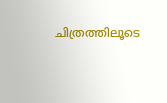ചിത്രത്തിലൂടെ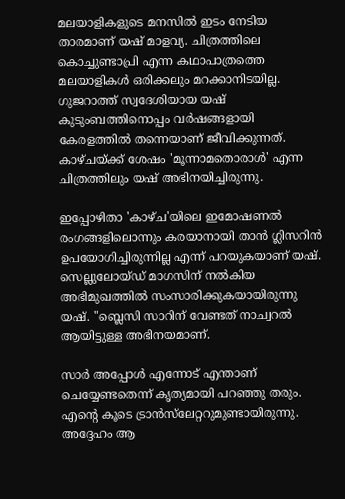മലയാളികളുടെ മനസിൽ ഇടം നേടിയ താരമാണ് യഷ് മാളവ്യ. ചിത്രത്തിലെ കൊച്ചുണ്ടാപ്രി എന്ന കഥാപാത്രത്തെ മലയാളികൾ ഒരിക്കലും മറക്കാനിടയില്ല. ഗുജറാത്ത് സ്വദേശിയായ യഷ് കുടുംബത്തിനൊപ്പം വർഷങ്ങളായി കേരളത്തിൽ തന്നെയാണ് ജീവിക്കുന്നത്. കാഴ്ചയ്ക്ക് ശേഷം 'മൂന്നാമതൊരാൾ' എന്ന ചിത്രത്തിലും യഷ് അഭിനയിച്ചിരുന്നു.

ഇപ്പോഴിതാ 'കാഴ്ച'യിലെ ഇമോഷണൽ രംഗങ്ങളിലൊന്നും കരയാനായി താൻ ഗ്ലിസറിൻ ഉപയോഗിച്ചിരുന്നില്ല എന്ന് പറയുകയാണ് യഷ്. സെല്ലുലോയ്ഡ് മാഗസിന് നൽകിയ അഭിമുഖത്തിൽ സംസാരിക്കുകയായിരുന്നു യഷ്. "ബ്ലെസി സാറിന് വേണ്ടത് നാച്വറൽ ആയിട്ടുള്ള അഭിനയമാണ്.

സാർ അപ്പോൾ എന്നോട് എന്താണ് ചെയ്യേണ്ടതെന്ന് കൃത്യമായി പറഞ്ഞു തരും. എന്റെ കൂടെ ട്രാൻസ്‌ലേറ്ററുമുണ്ടായിരുന്നു. അദ്ദേഹം ആ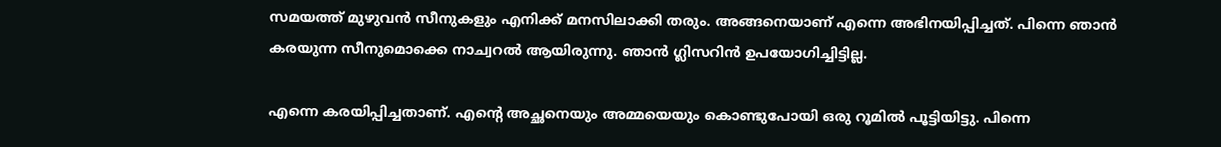സമയത്ത് മുഴുവൻ സീനുകളും എനിക്ക് മനസിലാക്കി തരും. അങ്ങനെയാണ് എന്നെ അഭിനയിപ്പിച്ചത്. പിന്നെ ഞാൻ കരയുന്ന സീനുമൊക്കെ നാച്വറൽ ആയിരുന്നു. ഞാൻ ഗ്ലിസറിൻ ഉപയോഗിച്ചിട്ടില്ല.

എന്നെ കരയിപ്പിച്ചതാണ്. എന്റെ അച്ഛനെയും അമ്മയെയും കൊണ്ടുപോയി ഒരു റൂമിൽ പൂട്ടിയിട്ടു. പിന്നെ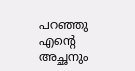പറഞ്ഞു എന്റെ അച്ഛനും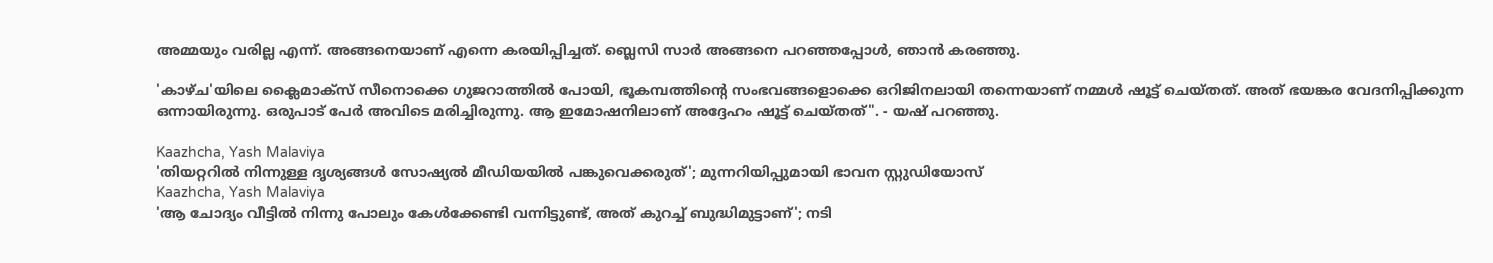അമ്മയും വരില്ല എന്ന്. അങ്ങനെയാണ് എന്നെ കരയിപ്പിച്ചത്. ബ്ലെസി സാർ അങ്ങനെ പറഞ്ഞപ്പോൾ, ഞാൻ കരഞ്ഞു.

'കാഴ്ച'യിലെ ക്ലൈമാക്സ് സീനൊക്കെ ഗുജറാത്തിൽ പോയി, ഭൂകമ്പത്തിന്റെ സംഭവങ്ങളൊക്കെ ഒറിജിനലായി തന്നെയാണ് നമ്മൾ ഷൂട്ട് ചെയ്തത്. അത് ഭയങ്കര വേദനിപ്പിക്കുന്ന ഒന്നായിരുന്നു. ഒരുപാട് പേർ അവിടെ മരിച്ചിരുന്നു. ആ ഇമോഷനിലാണ് അദ്ദേഹം ഷൂട്ട് ചെയ്തത്". - യഷ് പറഞ്ഞു.

Kaazhcha, Yash Malaviya
'തിയറ്ററിൽ നിന്നുള്ള ദൃശ്യങ്ങൾ സോഷ്യൽ മീഡിയയിൽ പങ്കുവെക്കരുത്'; മുന്നറിയിപ്പുമായി ഭാവന സ്റ്റുഡിയോസ്
Kaazhcha, Yash Malaviya
'ആ ചോദ്യം വീട്ടിൽ നിന്നു പോലും കേൾക്കേണ്ടി വന്നിട്ടുണ്ട്, അത് കുറച്ച് ബുദ്ധിമുട്ടാണ്'; നടി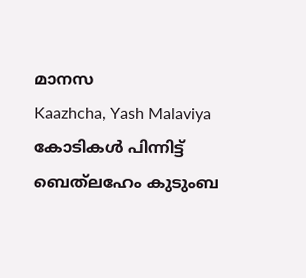മാനസ
Kaazhcha, Yash Malaviya
കോടികൾ പിന്നിട്ട് ബെത്‌ലഹേം കുടുംബ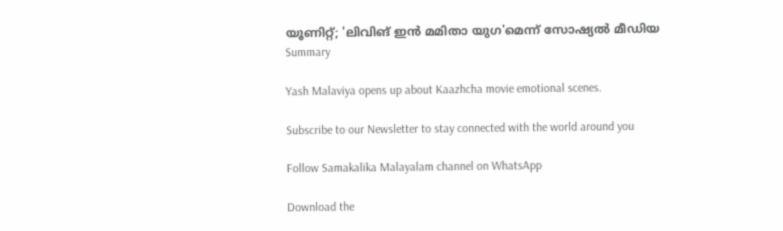യൂണിറ്റ്; 'ലിവിങ് ഇൻ മമിതാ യുഗ'മെന്ന് സോഷ്യൽ മീഡിയ
Summary

Yash Malaviya opens up about Kaazhcha movie emotional scenes.

Subscribe to our Newsletter to stay connected with the world around you

Follow Samakalika Malayalam channel on WhatsApp

Download the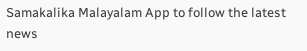Samakalika Malayalam App to follow the latest news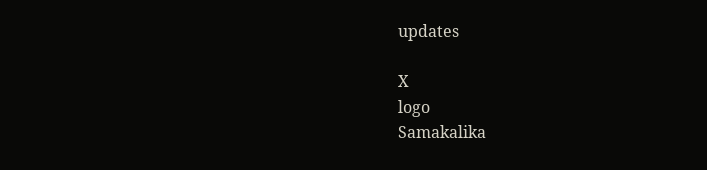updates

X
logo
Samakalika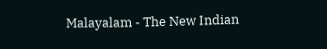Malayalam - The New Indian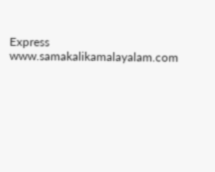Express
www.samakalikamalayalam.com